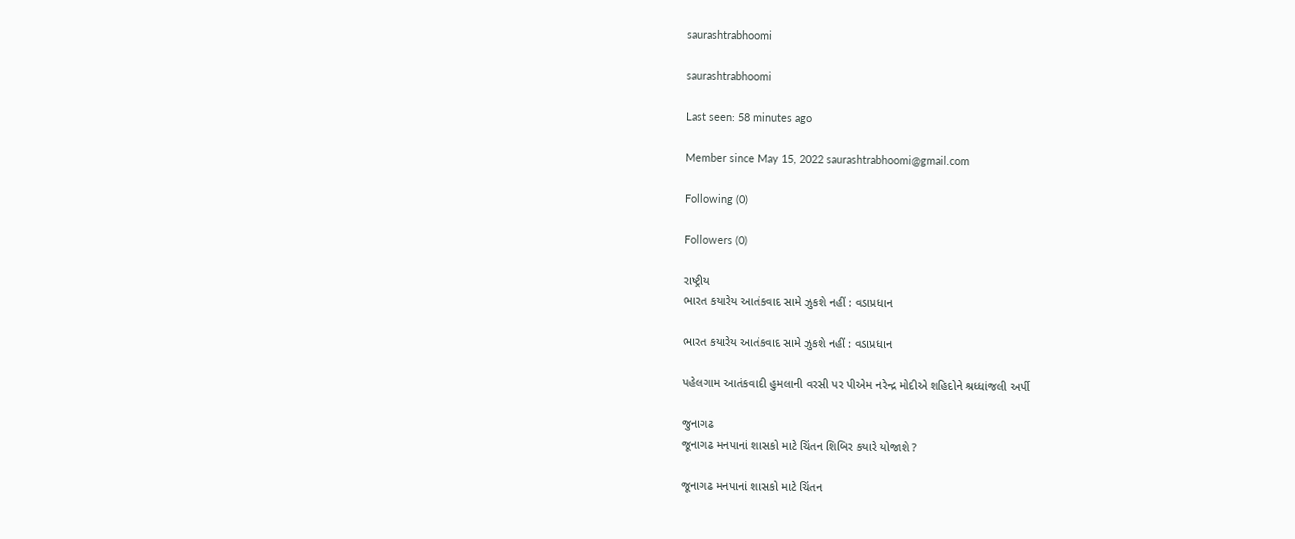saurashtrabhoomi

saurashtrabhoomi

Last seen: 58 minutes ago

Member since May 15, 2022 saurashtrabhoomi@gmail.com

Following (0)

Followers (0)

રાષ્ટ્રીય
ભારત કયારેય આતંકવાદ સામે ઝુકશે નહીં : વડાપ્રધાન

ભારત કયારેય આતંકવાદ સામે ઝુકશે નહીં : વડાપ્રધાન

પહેલગામ આતંકવાદી હુમલાની વરસી પર પીએમ નરેન્દ્ર મોદીએ શહિદોને શ્રધ્ધાંજલી અર્પી

જુનાગઢ
જૂનાગઢ મનપાનાં શાસકો માટે ચિંતન શિબિર કયારે યોજાશે ?

જૂનાગઢ મનપાનાં શાસકો માટે ચિંતન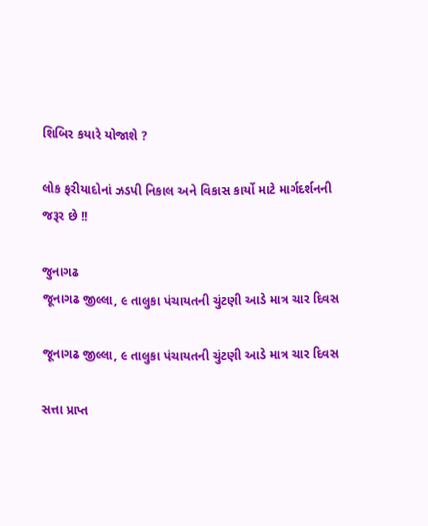શિબિર કયારે યોજાશે ?

લોક ફરીયાદોનાં ઝડપી નિકાલ અને વિકાસ કાર્યો માટે માર્ગદર્શનની જરૂર છે !!

જુનાગઢ
જૂનાગઢ જીલ્લા, ૯ તાલુકા પંચાયતની ચુંટણી આડે માત્ર ચાર દિવસ

જૂનાગઢ જીલ્લા, ૯ તાલુકા પંચાયતની ચુંટણી આડે માત્ર ચાર દિવસ

સત્તા પ્રાપ્ત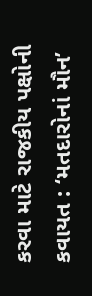કરવા માટે રાજકીય પક્ષોની કવાયત : ‘મતદારોનાં મૌન’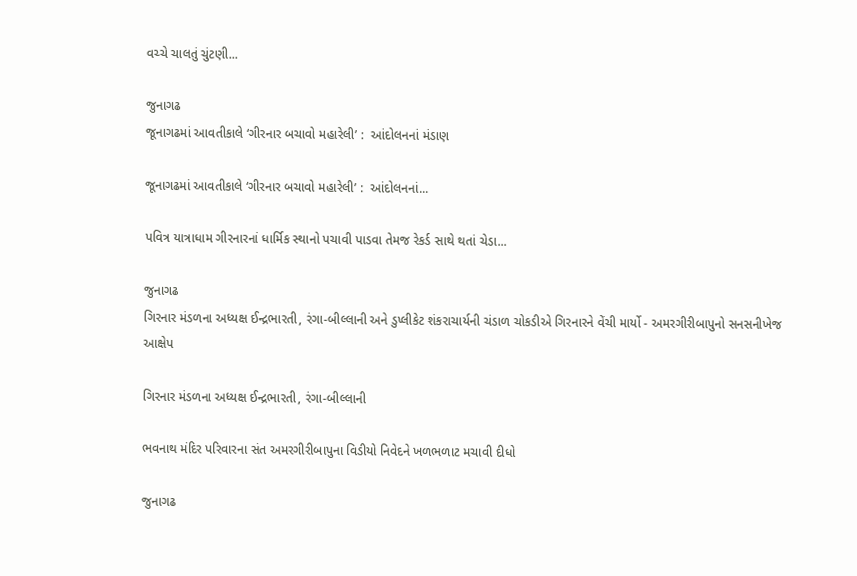વચ્ચે ચાલતું ચુંટણી...

જુનાગઢ
જૂનાગઢમાં આવતીકાલે ‘ગીરનાર બચાવો મહારેલી’ :  આંદોલનનાં મંડાણ

જૂનાગઢમાં આવતીકાલે ‘ગીરનાર બચાવો મહારેલી’ :  આંદોલનનાં...

પવિત્ર યાત્રાધામ ગીરનારનાં ધાર્મિક સ્થાનો પચાવી પાડવા તેમજ રેકર્ડ સાથે થતાં ચેડા...

જુનાગઢ
ગિરનાર મંડળના અધ્યક્ષ ઈન્દ્રભારતી, રંગા-બીલ્લાની અને ડુપ્લીકેટ શંકરાચાર્યની ચંડાળ ચોકડીએ ગિરનારને વેંચી માર્યો - અમરગીરીબાપુનો સનસનીખેજ આક્ષેપ

ગિરનાર મંડળના અધ્યક્ષ ઈન્દ્રભારતી, રંગા-બીલ્લાની

ભવનાથ મંદિર પરિવારના સંત અમરગીરીબાપુના વિડીયો નિવેદને ખળભળાટ મચાવી દીધો

જુનાગઢ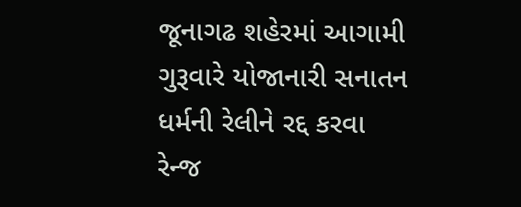જૂનાગઢ શહેરમાં આગામી ગુરૂવારે યોજાનારી સનાતન ધર્મની રેલીને રદ્દ કરવા રેન્જ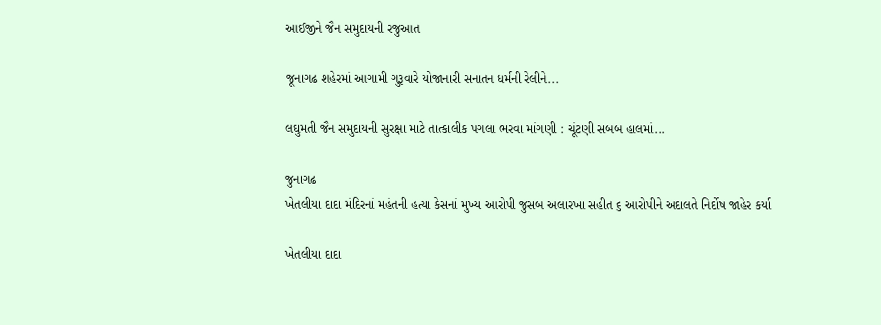આઈજીને જૈન સમુદાયની રજુઆત

જૂનાગઢ શહેરમાં આગામી ગુરૂવારે યોજાનારી સનાતન ધર્મની રેલીને...

લઘુમતી જૈન સમુદાયની સુરક્ષા માટે તાત્કાલીક પગલા ભરવા માંગણી : ચૂંટણી સબબ હાલમાં...

જુનાગઢ
ખેતલીયા દાદા મંદિરનાં મહંતની હત્યા કેસનાં મુખ્ય આરોપી જુસબ અલારખા સહીત ૬ આરોપીને અદાલતે નિર્દોષ જાહેર કર્યા

ખેતલીયા દાદા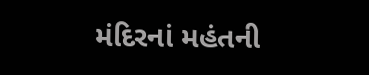મંદિરનાં મહંતની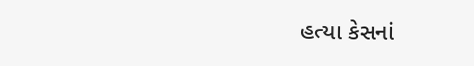હત્યા કેસનાં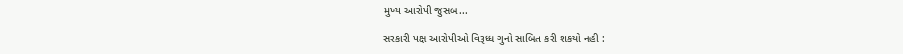મુખ્ય આરોપી જુસબ...

સરકારી પક્ષ આરોપીઓ વિરૂધ્ધ ગુનો સાબિત કરી શકયો નહી :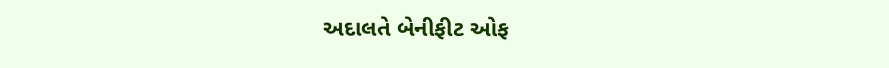અદાલતે બેનીફીટ ઓફ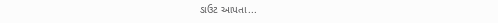ડાઉટ આપતા...